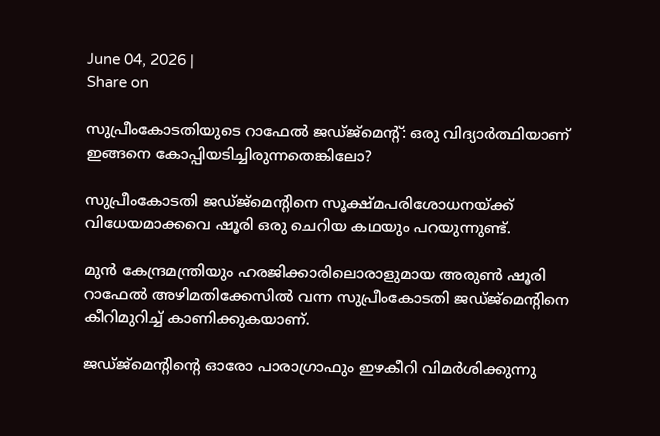June 04, 2026 |
Share on

സുപ്രീംകോടതിയുടെ റാഫേല്‍ ജഡ്ജ്മെന്റ്: ഒരു വിദ്യാർത്ഥിയാണ് ഇങ്ങനെ കോപ്പിയടിച്ചിരുന്നതെങ്കിലോ?

സുപ്രീംകോടതി ജഡ്ജ്മെന്റിനെ സൂക്ഷ്മപരിശോധനയ്ക്ക് വിധേയമാക്കവെ ഷൂരി ഒരു ചെറിയ കഥയും പറയുന്നുണ്ട്.

മുൻ കേന്ദ്രമന്ത്രിയും ഹരജിക്കാരിലൊരാളുമായ അരുൺ ഷൂരി റാഫേൽ അഴിമതിക്കേസിൽ വന്ന സുപ്രീംകോടതി ജഡ്ജ്മെന്റിനെ കീറിമുറിച്ച് കാണിക്കുകയാണ്.

ജഡ്ജ്മെന്റിന്റെ ഓരോ പാരാഗ്രാഫും ഇഴകീറി വിമർശിക്കുന്നു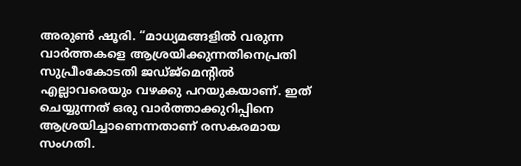അരുൺ ഷൂരി. “മാധ്യമങ്ങളിൽ വരുന്ന വാർത്തകളെ ആശ്രയിക്കുന്നതിനെപ്രതി സുപ്രീംകോടതി ജഡ്ജ്മെന്റിൽ എല്ലാവരെയും വഴക്കു പറയുകയാണ്. ഇത് ചെയ്യുന്നത് ഒരു വാർത്താക്കുറിപ്പിനെ ആശ്രയിച്ചാണെന്നതാണ് രസകരമായ സംഗതി.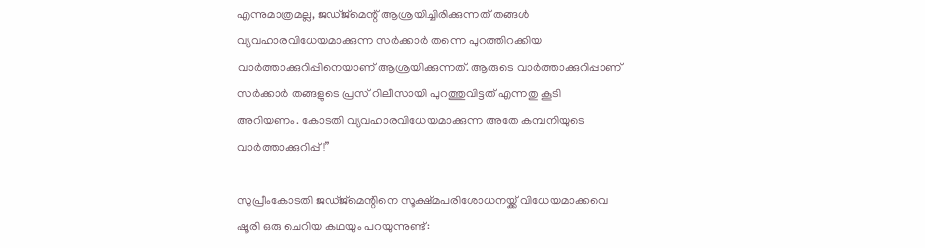എന്നുമാത്രമല്ല, ജഡ്ജ്മെന്റ് ആശ്രയിച്ചിരിക്കുന്നത് തങ്ങൾ വ്യവഹാരവിധേയമാക്കുന്ന സർക്കാർ തന്നെ പുറത്തിറക്കിയ വാർത്താക്കുറിപ്പിനെയാണ് ആശ്രയിക്കുന്നത്. ആരുടെ വാർത്താക്കുറിപ്പാണ് സർക്കാർ തങ്ങളുടെ പ്രസ് റിലീസായി പുറത്തുവിട്ടത് എന്നതു കൂടി അറിയണം. കോടതി വ്യവഹാരവിധേയമാക്കുന്ന അതേ കമ്പനിയുടെ വാർത്താക്കുറിപ്പ്!”

സുപ്രീംകോടതി ജഡ്ജ്മെന്റിനെ സൂക്ഷ്മപരിശോധനയ്ക്ക് വിധേയമാക്കവെ ഷൂരി ഒരു ചെറിയ കഥയും പറയുന്നുണ്ട്: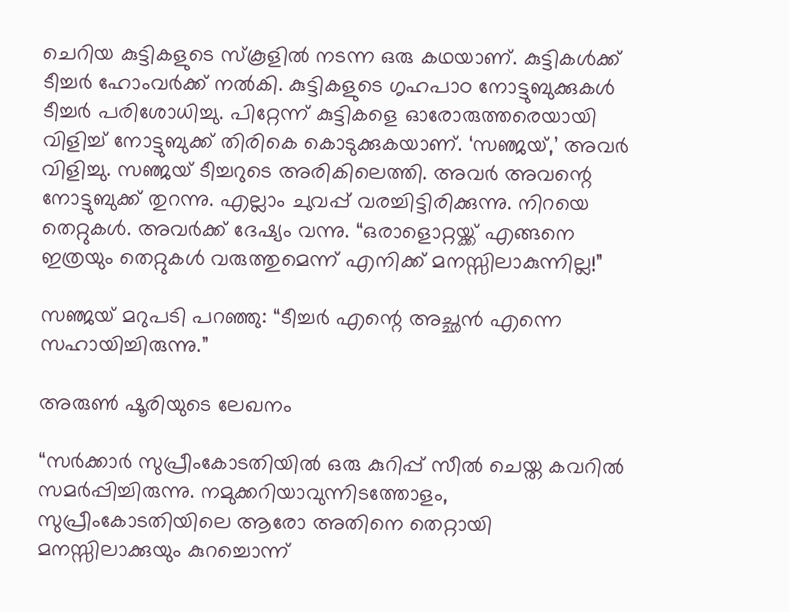ചെറിയ കുട്ടികളുടെ സ്കൂളിൽ നടന്ന ഒരു കഥയാണ്. കുട്ടികൾക്ക് ടീച്ചർ ഹോംവർക്ക് നൽകി. കുട്ടികളുടെ ഗൃഹപാഠ നോട്ടുബുക്കുകൾ ടീച്ചർ പരിശോധിച്ചു. പിറ്റേന്ന് കുട്ടികളെ ഓരോരുത്തരെയായി വിളിച്ച് നോട്ടുബുക്ക് തിരികെ കൊടുക്കുകയാണ്. ‘സഞ്ജയ്,’ അവർ വിളിച്ചു. സഞ്ജയ് ടീച്ചറുടെ അരികിലെത്തി. അവർ അവന്റെ നോട്ടുബുക്ക് തുറന്നു. എല്ലാം ചുവപ്പ് വരച്ചിട്ടിരിക്കുന്നു. നിറയെ തെറ്റുകൾ. അവർക്ക് ദേഷ്യം വന്നു. “ഒരാളൊറ്റയ്ക്ക് എങ്ങനെ ഇത്രയും തെറ്റുകൾ വരുത്തുമെന്ന് എനിക്ക് മനസ്സിലാകുന്നില്ല!”

സഞ്ജയ് മറുപടി പറഞ്ഞു: “ടീച്ചര്‍ എന്റെ അച്ഛൻ എന്നെ സഹായിച്ചിരുന്നു.”

അരുൺ ഷൂരിയുടെ ലേഖനം

“സർക്കാർ സുപ്രീംകോടതിയിൽ ഒരു കുറിപ്പ് സീൽ ചെയ്ത കവറിൽ സമർപ്പിച്ചിരുന്നു. നമുക്കറിയാവുന്നിടത്തോളം, സുപ്രീംകോടതിയിലെ ആരോ അതിനെ തെറ്റായി മനസ്സിലാക്കുയും കുറച്ചൊന്ന്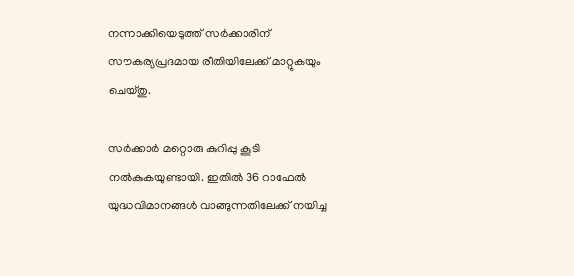നന്നാക്കിയെടുത്ത് സർക്കാരിന് സൗകര്യപ്രദമായ രീതിയിലേക്ക് മാറ്റുകയും ചെയ്തു.

സർക്കാർ മറ്റൊരു കുറിപ്പു കൂടി നൽകുകയുണ്ടായി. ഇതിൽ 36 റാഫേൽ യുദ്ധവിമാനങ്ങള്‍ വാങ്ങുന്നതിലേക്ക് നയിച്ച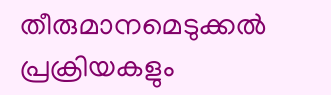തീരുമാനമെടുക്കൽ പ്രക്രിയകളും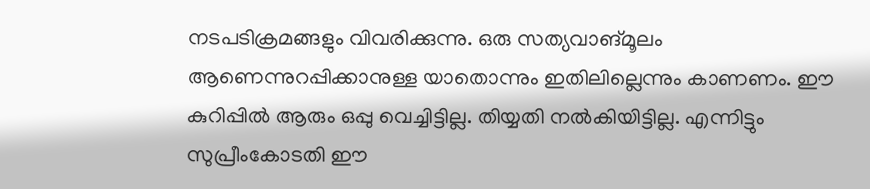നടപടിക്രമങ്ങളും വിവരിക്കുന്നു. ഒരു സത്യവാങ്മൂലം ആണെന്നുറപ്പിക്കാനുള്ള യാതൊന്നും ഇതിലില്ലെന്നും കാണണം. ഈ കുറിപ്പിൽ ആരും ഒപ്പു വെച്ചിട്ടില്ല. തിയ്യതി നൽകിയിട്ടില്ല. എന്നിട്ടും സുപ്രീംകോടതി ഈ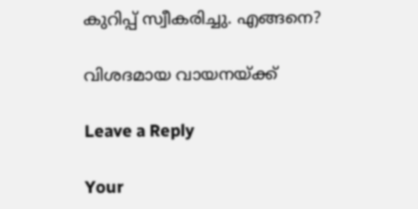കുറിപ്പ് സ്വീകരിച്ചു. എങ്ങനെ?

വിശദമായ വായനയ്ക്ക്

Leave a Reply

Your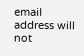email address will not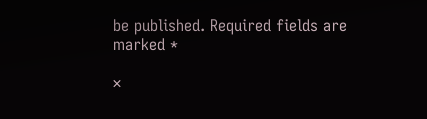be published. Required fields are marked *

×